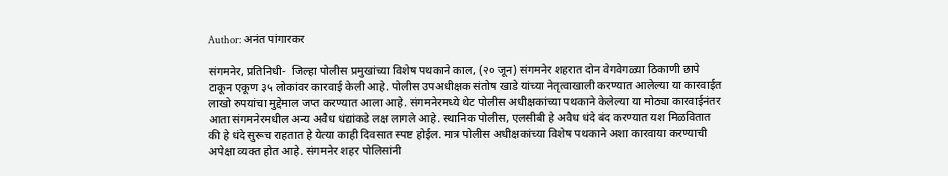Author: अनंत पांगारकर

संगमनेर, प्रतिनिधी-  जिल्हा पोलीस प्रमुखांच्या विशेष पथकाने काल, (२० जून) संगमनेर शहरात दोन वेगवेगळ्या ठिकाणी छापे टाकून एकूण ३५ लोकांवर कारवाई केली आहे. पोलीस उपअधीक्षक संतोष खाडे यांच्या नेतृत्वाखाली करण्यात आलेल्या या कारवाईत लाखो रुपयांचा मुद्देमाल जप्त करण्यात आला आहे. संगमनेरमध्ये थेट पोलीस अधीक्षकांच्या पथकाने केलेल्या या मोठ्या कारवाईनंतर आता संगमनेरमधील अन्य अवैध धंद्यांकडे लक्ष लागले आहे. स्थानिक पोलीस, एलसीबी हे अवैध धंदे बंद करण्यात यश मिळवितात की हे धंदे सुरूच राहतात हे येत्या काही दिवसात स्पष्ट होईल. मात्र पोलीस अधीक्षकांच्या विशेष पथकाने अशा कारवाया करण्याची अपेक्षा व्यक्त होत आहे. संगमनेर शहर पोलिसांनी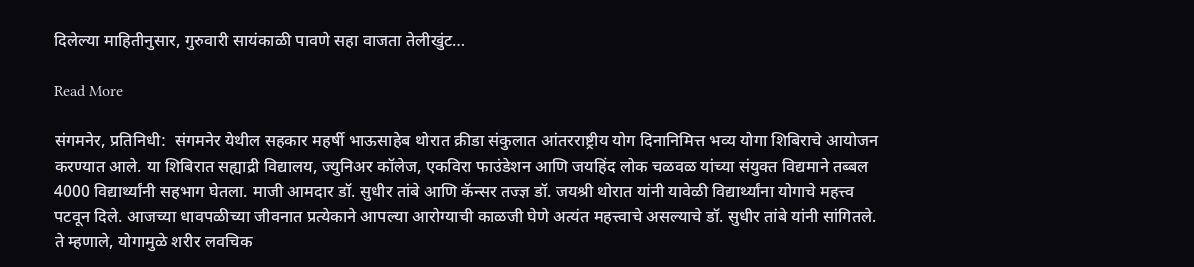दिलेल्या माहितीनुसार, गुरुवारी सायंकाळी पावणे सहा वाजता तेलीखुंट…

Read More

संगमनेर, प्रतिनिधी:  संगमनेर येथील सहकार महर्षी भाऊसाहेब थोरात क्रीडा संकुलात आंतरराष्ट्रीय योग दिनानिमित्त भव्य योगा शिबिराचे आयोजन करण्यात आले. या शिबिरात सह्याद्री विद्यालय, ज्युनिअर कॉलेज, एकविरा फाउंडेशन आणि जयहिंद लोक चळवळ यांच्या संयुक्त विद्यमाने तब्बल 4000 विद्यार्थ्यांनी सहभाग घेतला. माजी आमदार डॉ. सुधीर तांबे आणि कॅन्सर तज्ज्ञ डॉ. जयश्री थोरात यांनी यावेळी विद्यार्थ्यांना योगाचे महत्त्व पटवून दिले. आजच्या धावपळीच्या जीवनात प्रत्येकाने आपल्या आरोग्याची काळजी घेणे अत्यंत महत्त्वाचे असल्याचे डॉ. सुधीर तांबे यांनी सांगितले. ते म्हणाले, योगामुळे शरीर लवचिक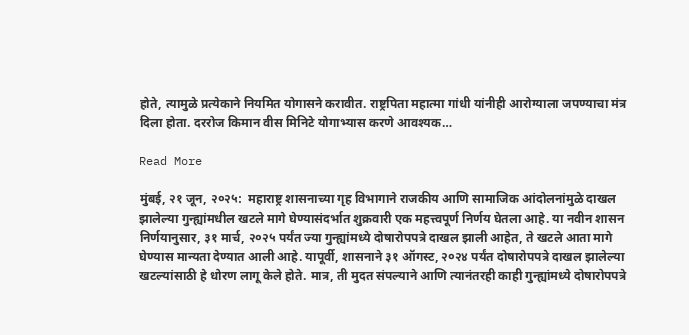होते, त्यामुळे प्रत्येकाने नियमित योगासने करावीत. राष्ट्रपिता महात्मा गांधी यांनीही आरोग्याला जपण्याचा मंत्र दिला होता. दररोज किमान वीस मिनिटे योगाभ्यास करणे आवश्यक…

Read More

मुंबई, २१ जून, २०२५:  महाराष्ट्र शासनाच्या गृह विभागाने राजकीय आणि सामाजिक आंदोलनांमुळे दाखल झालेल्या गुन्ह्यांमधील खटले मागे घेण्यासंदर्भात शुक्रवारी एक महत्त्वपूर्ण निर्णय घेतला आहे. या नवीन शासन निर्णयानुसार, ३१ मार्च, २०२५ पर्यंत ज्या गुन्ह्यांमध्ये दोषारोपपत्रे दाखल झाली आहेत, ते खटले आता मागे घेण्यास मान्यता देण्यात आली आहे. यापूर्वी, शासनाने ३१ ऑगस्ट, २०२४ पर्यंत दोषारोपपत्रे दाखल झालेल्या खटल्यांसाठी हे धोरण लागू केले होते. मात्र, ती मुदत संपल्याने आणि त्यानंतरही काही गुन्ह्यांमध्ये दोषारोपपत्रे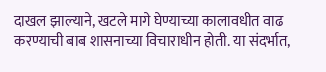दाखल झाल्याने, खटले मागे घेण्याच्या कालावधीत वाढ करण्याची बाब शासनाच्या विचाराधीन होती. या संदर्भात,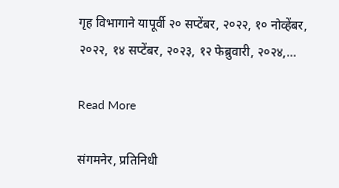गृह विभागाने यापूर्वी २० सप्टेंबर, २०२२, १० नोव्हेंबर, २०२२, १४ सप्टेंबर, २०२३, १२ फेब्रुवारी, २०२४,…

Read More

संगमनेर, प्रतिनिधी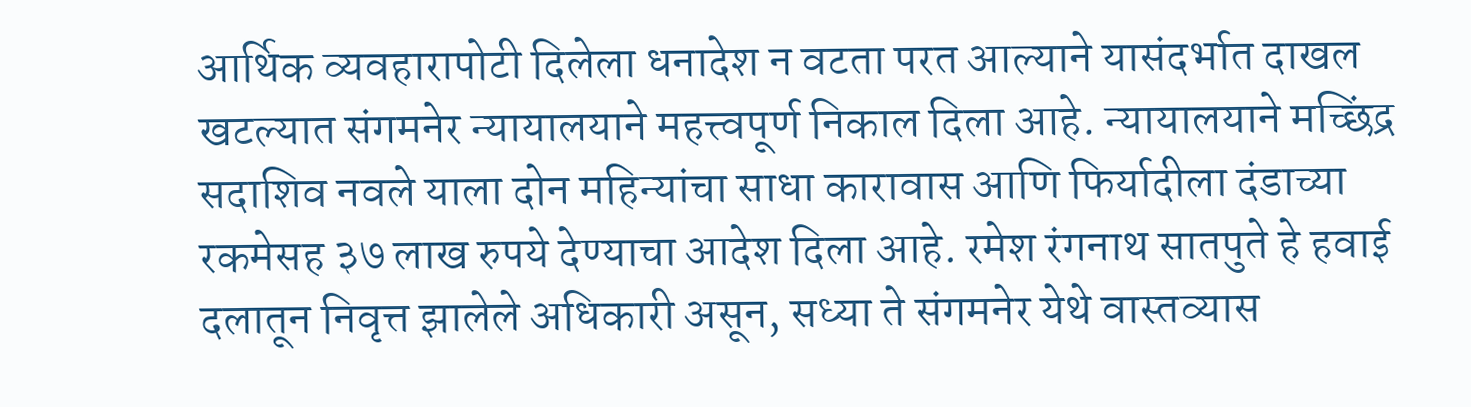आर्थिक व्यवहारापोटी दिलेला धनादेश न वटता परत आल्याने यासंदर्भात दाखल खटल्यात संगमनेर न्यायालयाने महत्त्वपूर्ण निकाल दिला आहे. न्यायालयाने मच्छिंद्र सदाशिव नवले याला दोन महिन्यांचा साधा कारावास आणि फिर्यादीला दंडाच्या रकमेसह ३७ लाख रुपये देण्याचा आदेश दिला आहे. रमेश रंगनाथ सातपुते हे हवाई दलातून निवृत्त झालेले अधिकारी असून, सध्या ते संगमनेर येथे वास्तव्यास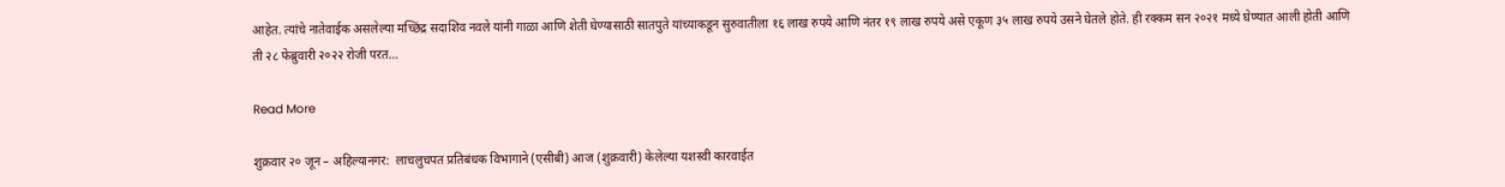आहेत. त्यांचे नातेवाईक असलेल्या मच्छिंद्र सदाशिव नवले यांनी गाळा आणि शेती घेण्यासाठी सातपुते यांच्याकडून सुरुवातीला १६ लाख रुपये आणि नंतर १९ लाख रुपये असे एकूण ३५ लाख रुपये उसने घेतले होते. ही रक्कम सन २०२१ मध्ये घेण्यात आली होती आणि ती २८ फेब्रुवारी २०२२ रोजी परत…

Read More

शुक्रवार २० जून – अहिल्यानगर:  लाचलुचपत प्रतिबंधक विभागाने (एसीबी) आज (शुक्रवारी) केलेल्या यशस्वी कारवाईत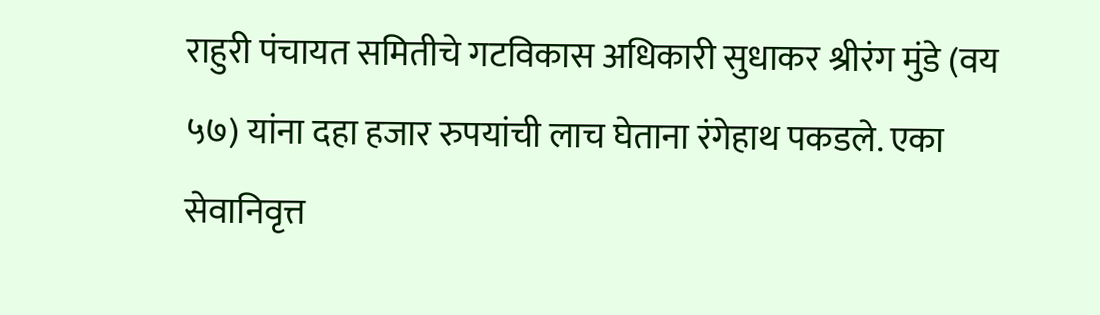राहुरी पंचायत समितीचे गटविकास अधिकारी सुधाकर श्रीरंग मुंडे (वय ५७) यांना दहा हजार रुपयांची लाच घेताना रंगेहाथ पकडले. एका सेवानिवृत्त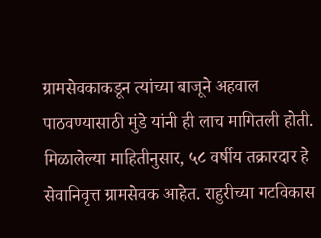ग्रामसेवकाकडून त्यांच्या बाजूने अहवाल पाठवण्यासाठी मुंडे यांनी ही लाच मागितली होती. मिळालेल्या माहितीनुसार, ५८ वर्षीय तक्रारदार हे सेवानिवृत्त ग्रामसेवक आहेत. राहुरीच्या गटविकास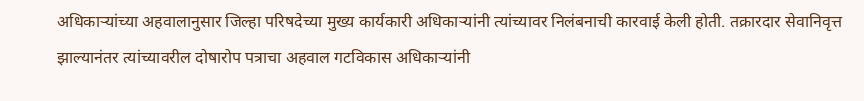अधिकाऱ्यांच्या अहवालानुसार जिल्हा परिषदेच्या मुख्य कार्यकारी अधिकाऱ्यांनी त्यांच्यावर निलंबनाची कारवाई केली होती. तक्रारदार सेवानिवृत्त झाल्यानंतर त्यांच्यावरील दोषारोप पत्राचा अहवाल गटविकास अधिकाऱ्यांनी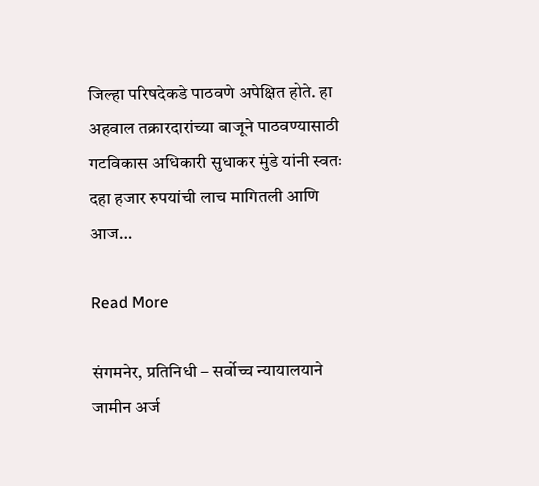जिल्हा परिषदेकडे पाठवणे अपेक्षित होते. हा अहवाल तक्रारदारांच्या बाजूने पाठवण्यासाठी गटविकास अधिकारी सुधाकर मुंडे यांनी स्वतः दहा हजार रुपयांची लाच मागितली आणि आज…

Read More

संगमनेर, प्रतिनिधी – सर्वोच्च न्यायालयाने जामीन अर्ज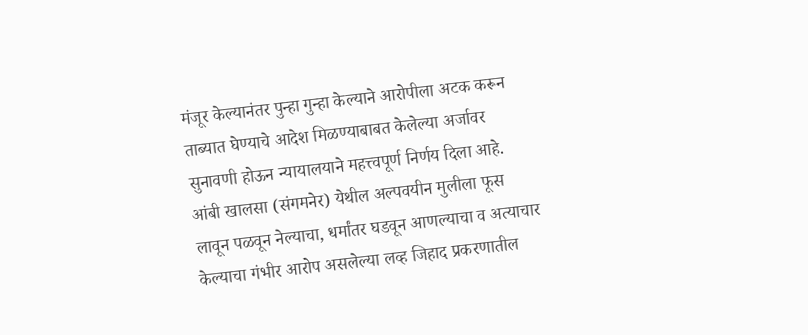मंजूर केल्यानंतर पुन्हा गुन्हा केल्याने आरोपीला अटक करून ताब्यात घेण्याचे आदेश मिळण्याबाबत केलेल्या अर्जावर सुनावणी होऊन न्यायालयाने महत्त्वपूर्ण निर्णय दिला आहे. आंबी खालसा (संगमनेर) येथील अल्पवयीन मुलीला फूस लावून पळवून नेल्याचा, धर्मांतर घडवून आणल्याचा व अत्याचार केल्याचा गंभीर आरोप असलेल्या लव्ह जिहाद प्रकरणातील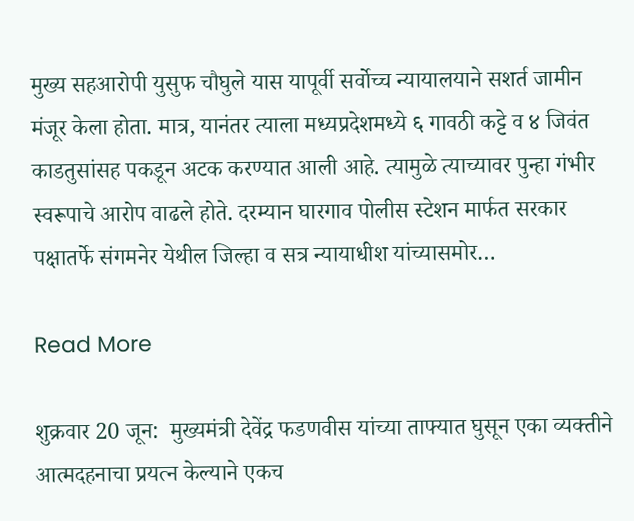मुख्य सहआरोपी युसुफ चौघुले यास यापूर्वी सर्वोच्च न्यायालयाने सशर्त जामीन मंजूर केला होता. मात्र, यानंतर त्याला मध्यप्रदेशमध्ये ६ गावठी कट्टे व ४ जिवंत काडतुसांसह पकडून अटक करण्यात आली आहे. त्यामुळे त्याच्यावर पुन्हा गंभीर स्वरूपाचे आरोप वाढले होते. दरम्यान घारगाव पोलीस स्टेशन मार्फत सरकार पक्षातर्फे संगमनेर येथील जिल्हा व सत्र न्यायाधीश यांच्यासमोर…

Read More

शुक्रवार 20 जून:  मुख्यमंत्री देवेंद्र फडणवीस यांच्या ताफ्यात घुसून एका व्यक्तीने आत्मदहनाचा प्रयत्न केल्याने एकच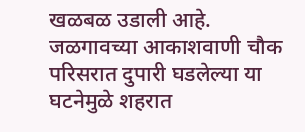खळबळ उडाली आहे. जळगावच्या आकाशवाणी चौक परिसरात दुपारी घडलेल्या या घटनेमुळे शहरात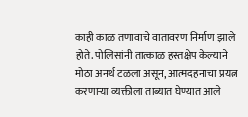काही काळ तणावाचे वातावरण निर्माण झाले होते. पोलिसांनी तात्काळ हस्तक्षेप केल्याने मोठा अनर्थ टळला असून, आत्मदहनाचा प्रयत्न करणाऱ्या व्यक्तीला ताब्यात घेण्यात आले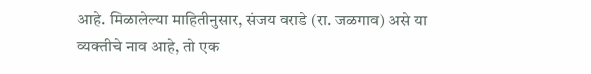आहे. मिळालेल्या माहितीनुसार, संजय वराडे (रा. जळगाव) असे या व्यक्तीचे नाव आहे, तो एक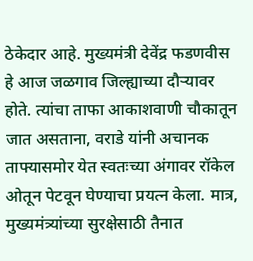ठेकेदार आहे. मुख्यमंत्री देवेंद्र फडणवीस हे आज जळगाव जिल्ह्याच्या दौऱ्यावर होते. त्यांचा ताफा आकाशवाणी चौकातून जात असताना, वराडे यांनी अचानक ताफ्यासमोर येत स्वतःच्या अंगावर रॉकेल ओतून पेटवून घेण्याचा प्रयत्न केला. मात्र, मुख्यमंत्र्यांच्या सुरक्षेसाठी तैनात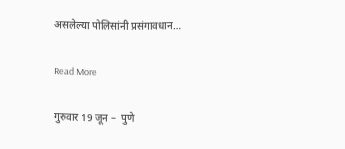असलेल्या पोलिसांनी प्रसंगावधान…

Read More

गुरुवार 19 जून –  पुणे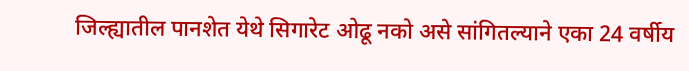जिल्ह्यातील पानशेत येथे सिगारेट ओढू नको असे सांगितल्याने एका 24 वर्षीय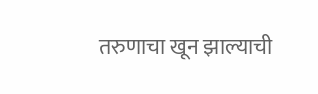तरुणाचा खून झाल्याची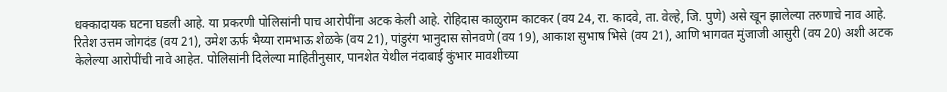धक्कादायक घटना घडली आहे. या प्रकरणी पोलिसांनी पाच आरोपींना अटक केली आहे. रोहिदास काळुराम काटकर (वय 24, रा. कादवे, ता. वेल्हे, जि. पुणे) असे खून झालेल्या तरुणाचे नाव आहे. रितेश उत्तम जोगदंड (वय 21), उमेश ऊर्फ भैय्या रामभाऊ शेळके (वय 21), पांडुरंग भानुदास सोनवणे (वय 19), आकाश सुभाष भिसे (वय 21), आणि भागवत मुंजाजी आसुरी (वय 20) अशी अटक केलेल्या आरोपींची नावे आहेत. पोलिसांनी दिलेल्या माहितीनुसार, पानशेत येथील नंदाबाई कुंभार मावशीच्या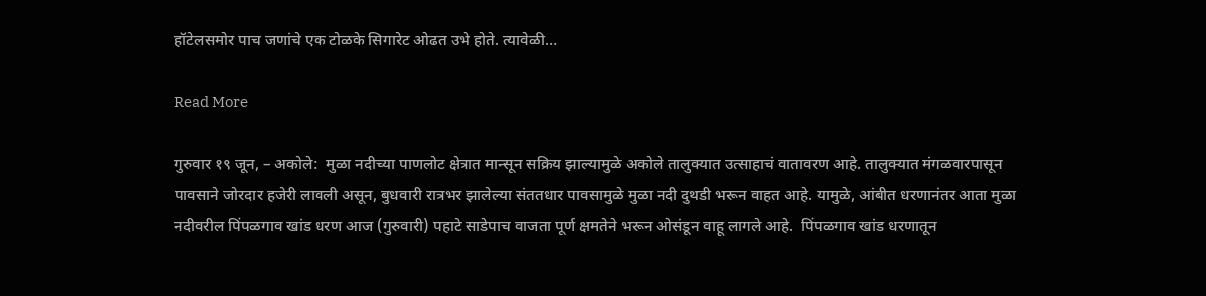हॉटेलसमोर पाच जणांचे एक टोळके सिगारेट ओढत उभे होते. त्यावेळी…

Read More

गुरुवार १९ जून, – अकोले:  मुळा नदीच्या पाणलोट क्षेत्रात मान्सून सक्रिय झाल्यामुळे अकोले तालुक्यात उत्साहाचं वातावरण आहे. तालुक्यात मंगळवारपासून पावसाने जोरदार हजेरी लावली असून, बुधवारी रात्रभर झालेल्या संततधार पावसामुळे मुळा नदी दुथडी भरून वाहत आहे. यामुळे, आंबीत धरणानंतर आता मुळा नदीवरील पिंपळगाव खांड धरण आज (गुरुवारी) पहाटे साडेपाच वाजता पूर्ण क्षमतेने भरून ओसंडून वाहू लागले आहे.  पिंपळगाव खांड धरणातून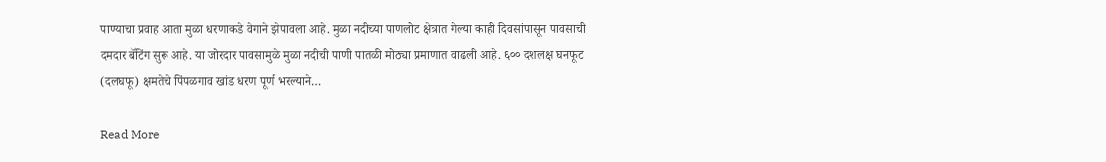पाण्याचा प्रवाह आता मुळा धरणाकडे वेगाने झेपावला आहे. मुळा नदीच्या पाणलोट क्षेत्रात गेल्या काही दिवसांपासून पावसाची दमदार बॅटिंग सुरू आहे. या जोरदार पावसामुळे मुळा नदीची पाणी पातळी मोठ्या प्रमाणात वाढली आहे. ६०० दशलक्ष घनफूट (दलघफू) क्षमतेचे पिंपळगाव खांड धरण पूर्ण भरल्याने…

Read More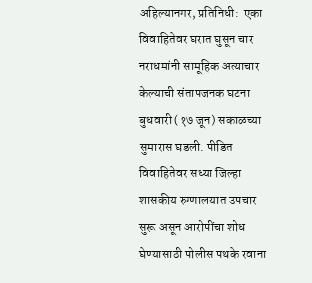अहिल्यानगर, प्रतिनिधी:  एका विवाहितेवर घरात घुसून चार नराधमांनी सामूहिक अत्याचार केल्याची संतापजनक घटना बुधवारी (१७ जून) सकाळच्या सुमारास घडली. पीडित विवाहितेवर सध्या जिल्हा शासकीय रुग्णालयात उपचार सुरू असून आरोपींचा शोध घेण्यासाठी पोलीस पथके रवाना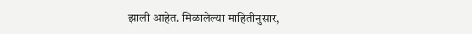झाली आहेत. मिळालेल्या माहितीनुसार,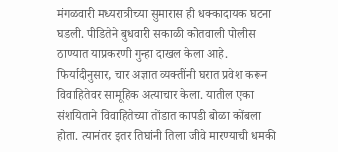मंगळवारी मध्यरात्रीच्या सुमारास ही धक्कादायक घटना घडली. पीडितेने बुधवारी सकाळी कोतवाली पोलीस ठाण्यात याप्रकरणी गुन्हा दाखल केला आहे. फिर्यादीनुसार, चार अज्ञात व्यक्तींनी घरात प्रवेश करून विवाहितेवर सामूहिक अत्याचार केला. यातील एका संशयिताने विवाहितेच्या तोंडात कापडी बोळा कोंबला होता. त्यानंतर इतर तिघांनी तिला जीवे मारण्याची धमकी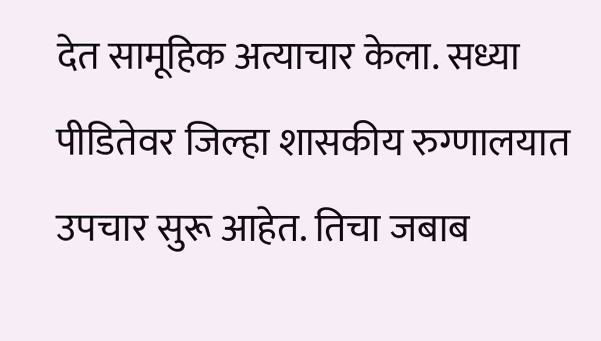देत सामूहिक अत्याचार केला. सध्या पीडितेवर जिल्हा शासकीय रुग्णालयात उपचार सुरू आहेत. तिचा जबाब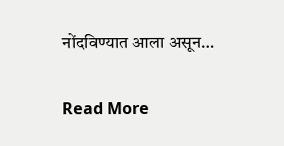नोंदविण्यात आला असून…

Read More